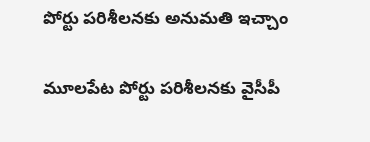పోర్టు పరిశీలనకు అనుమతి ఇచ్చాం

మూలపేట పోర్టు పరిశీలనకు వైసీపీ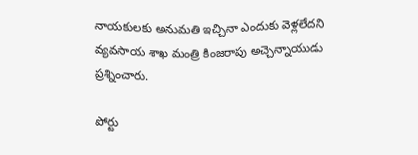నాయకులకు అనుమతి ఇచ్చినా ఎందుకు వెళ్లలేదని వ్యవసాయ శాఖ మంత్రి కింజరాపు అచ్చెన్నాయుడు ప్రశ్నించారు.

పోర్టు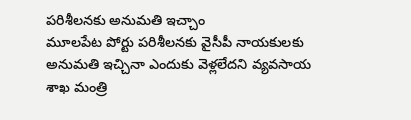పరిశీలనకు అనుమతి ఇచ్చాం
మూలపేట పోర్టు పరిశీలనకు వైసీపీ నాయకులకు అనుమతి ఇచ్చినా ఎందుకు వెళ్లలేదని వ్యవసాయ శాఖ మంత్రి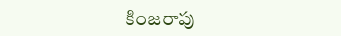కింజరాపు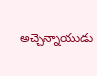అచ్చెన్నాయుడు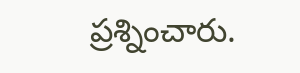ప్రశ్నించారు.